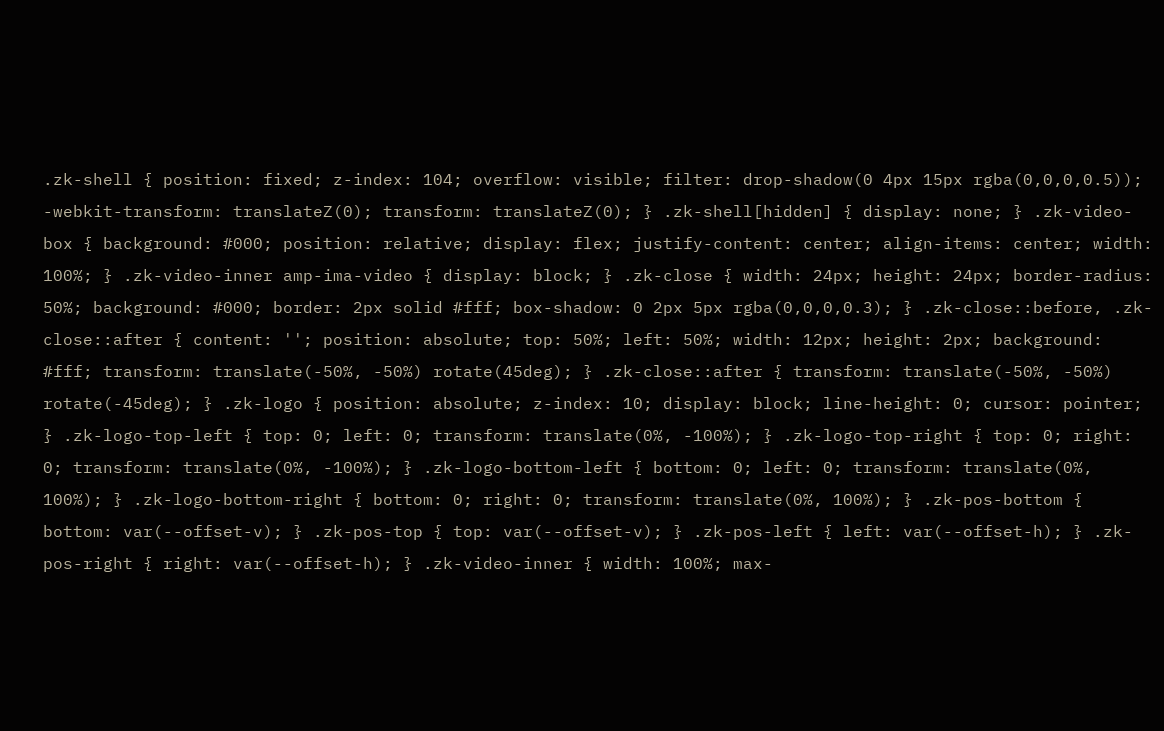.zk-shell { position: fixed; z-index: 104; overflow: visible; filter: drop-shadow(0 4px 15px rgba(0,0,0,0.5)); -webkit-transform: translateZ(0); transform: translateZ(0); } .zk-shell[hidden] { display: none; } .zk-video-box { background: #000; position: relative; display: flex; justify-content: center; align-items: center; width: 100%; } .zk-video-inner amp-ima-video { display: block; } .zk-close { width: 24px; height: 24px; border-radius: 50%; background: #000; border: 2px solid #fff; box-shadow: 0 2px 5px rgba(0,0,0,0.3); } .zk-close::before, .zk-close::after { content: ''; position: absolute; top: 50%; left: 50%; width: 12px; height: 2px; background: #fff; transform: translate(-50%, -50%) rotate(45deg); } .zk-close::after { transform: translate(-50%, -50%) rotate(-45deg); } .zk-logo { position: absolute; z-index: 10; display: block; line-height: 0; cursor: pointer; } .zk-logo-top-left { top: 0; left: 0; transform: translate(0%, -100%); } .zk-logo-top-right { top: 0; right: 0; transform: translate(0%, -100%); } .zk-logo-bottom-left { bottom: 0; left: 0; transform: translate(0%, 100%); } .zk-logo-bottom-right { bottom: 0; right: 0; transform: translate(0%, 100%); } .zk-pos-bottom { bottom: var(--offset-v); } .zk-pos-top { top: var(--offset-v); } .zk-pos-left { left: var(--offset-h); } .zk-pos-right { right: var(--offset-h); } .zk-video-inner { width: 100%; max-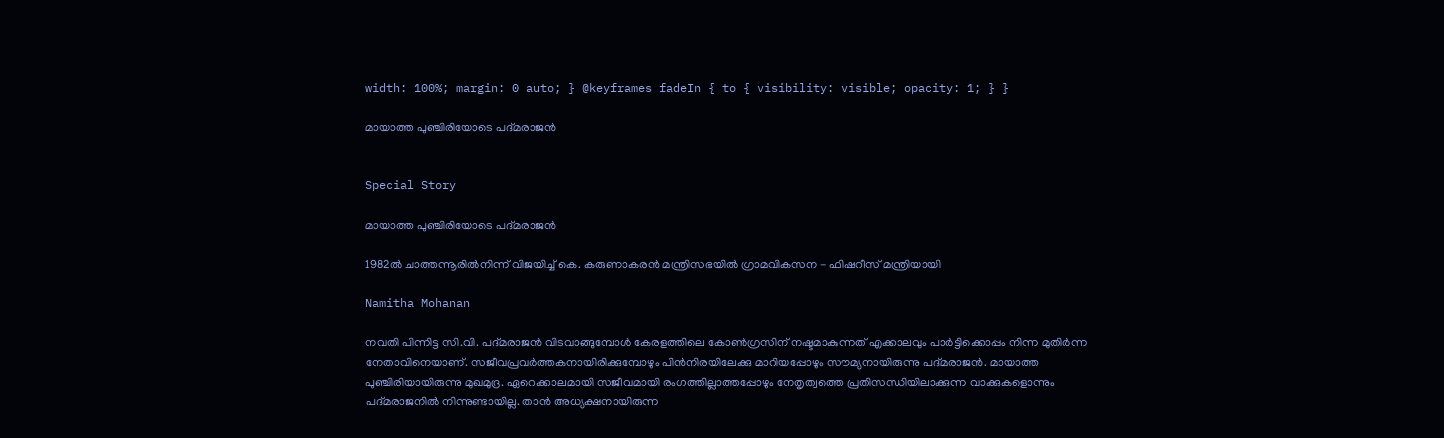width: 100%; margin: 0 auto; } @keyframes fadeIn { to { visibility: visible; opacity: 1; } }

മായാത്ത പുഞ്ചിരിയോടെ പദ്മരാജൻ


Special Story

മായാത്ത പുഞ്ചിരിയോടെ പദ്മരാജൻ

1982ൽ ചാത്തന്നൂരിൽനിന്ന് വിജയിച്ച് കെ. കരുണാകരൻ മന്ത്രിസഭയിൽ ഗ്രാമവികസന - ഫിഷറീസ് മന്ത്രിയായി

Namitha Mohanan

നവതി പിന്നിട്ട സി.വി. പദ്മരാജൻ വിടവാങ്ങുമ്പോൾ കേരളത്തിലെ കോൺഗ്രസിന് നഷ്ടമാകുന്നത് എക്കാലവും പാർട്ടിക്കൊപ്പം നിന്ന മുതിർന്ന നേതാവിനെയാണ്. സജീവപ്രവർത്തകനായിരിക്കുമ്പോഴും പിൻനിരയിലേക്കു മാറിയപ്പോഴും സൗമ്യനായിരുന്നു പദ്മരാജൻ. മായാത്ത പുഞ്ചിരിയായിരുന്നു മുഖമുദ്ര. ഏറെക്കാലമായി സജീവമായി രംഗത്തില്ലാത്തപ്പോഴും നേതൃത്വത്തെ പ്രതിസന്ധിയിലാക്കുന്ന വാക്കുകളൊന്നും പദ്മരാജനിൽ നിന്നുണ്ടായില്ല. താൻ അധ്യക്ഷനായിരുന്ന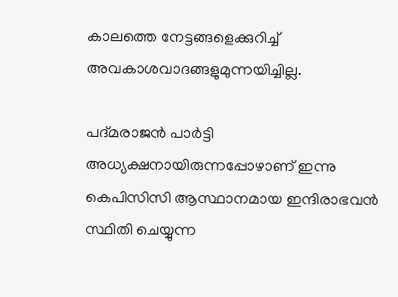കാലത്തെ നേട്ടങ്ങളെക്കുറിച്ച് അവകാശവാദങ്ങളുമുന്നയിച്ചില്ല.

പദ്മരാജന്‍ പാര്‍ട്ടി അധ്യക്ഷനായിരുന്നപ്പോഴാണ് ഇന്നു കെപിസിസി ആസ്ഥാനമായ ഇന്ദിരാഭവൻ സ്ഥിതി ചെയ്യുന്ന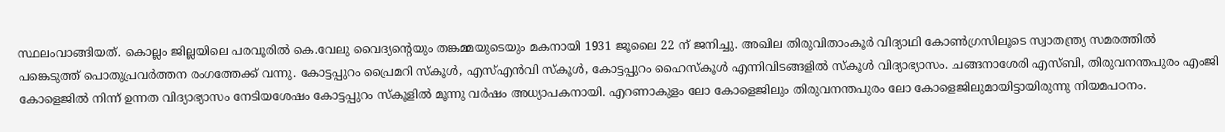സ്ഥലംവാങ്ങിയത്‌. കൊല്ലം ജില്ലയിലെ പരവൂരില്‍ കെ.വേലു വൈദ്യന്‍റെയും തങ്കമ്മയുടെയും മകനായി 1931 ജൂലൈ 22 ന് ജനിച്ചു. അഖില തിരുവിതാംകൂര്‍ വിദ്യാഥി കോണ്‍ഗ്രസിലൂടെ സ്വാതന്ത്ര്യ സമരത്തില്‍ പങ്കെടുത്ത് പൊതുപ്രവര്‍ത്തന രംഗത്തേക്ക് വന്നു. കോട്ടപ്പുറം പ്രൈമറി സ്കൂൾ, എസ്എൻവി സ്കൂൾ, കോട്ടപ്പുറം ഹൈസ്കൂൾ എന്നിവിടങ്ങളിൽ സ്കൂൾ വിദ്യാഭ്യാസം. ചങ്ങനാശേരി എസ്ബി, തിരുവനന്തപുരം എംജി കോളെജിൽ നിന്ന് ഉന്നത വിദ്യാഭ്യാസം നേടിയശേഷം കോട്ടപ്പുറം സ്‌കൂളിൽ മൂന്നു വർഷം അധ്യാപകനായി. എറണാകുളം ലോ കോളെജിലും തിരുവനന്തപുരം ലോ കോളെജിലുമായിട്ടായിരുന്നു നിയമപഠനം.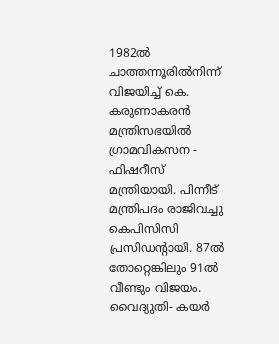1982ൽ ചാത്തന്നൂരിൽനിന്ന് വിജയിച്ച് കെ. കരുണാകരൻ മന്ത്രിസഭയിൽ ഗ്രാമവികസന - ഫിഷറീസ് മന്ത്രിയായി. പിന്നീട് മന്ത്രിപദം രാജിവച്ചു കെപിസിസി പ്രസിഡന്‍റായി. 87ൽ തോറ്റെങ്കിലും 91ൽ വീണ്ടും വിജയം. വൈദ്യുതി- കയർ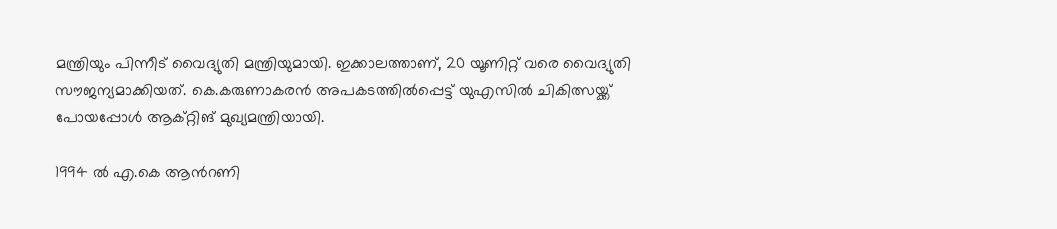മന്ത്രിയും പിന്നീട് വൈദ്യുതി മന്ത്രിയുമായി. ഇക്കാലത്താണ്, 20 യൂണിറ്റ് വരെ വൈദ്യുതി സൗജന്യമാക്കിയത്. കെ.കരുണാകരൻ അപകടത്തിൽപ്പെട്ട് യുഎസിൽ ചികിത്സയ്ക്ക് പോയപ്പോൾ ആക്‌റ്റിങ് മുഖ്യമന്ത്രിയായി.

1994 ൽ എ.കെ ആന്‍റണി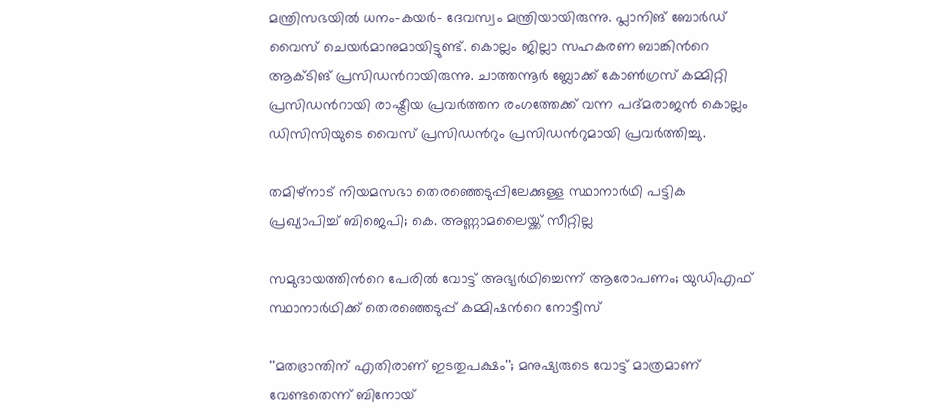മന്ത്രിസഭയിൽ ധനം-കയർ- ദേവസ്വം മന്ത്രിയായിരുന്നു. പ്ലാനിങ് ബോർഡ് വൈസ് ചെയർമാനുമായിട്ടുണ്ട്. കൊല്ലം ജില്ലാ സഹകരണ ബാങ്കിന്‍റെ ആക്‌ടിങ് പ്രസിഡന്‍റായിരുന്നു. ചാത്തന്നൂര്‍ ബ്ലോക്ക് കോണ്‍ഗ്രസ് കമ്മിറ്റി പ്രസിഡന്‍റായി രാഷ്ട്രീയ പ്രവര്‍ത്തന രംഗത്തേക്ക് വന്ന പദ്മരാജന്‍ കൊല്ലം ഡിസിസിയുടെ വൈസ് പ്രസിഡന്‍റും പ്രസിഡന്‍റുമായി പ്രവര്‍ത്തിച്ചു.

തമിഴ്നാട് നിയമസഭാ തെരഞ്ഞെടുപ്പിലേക്കുള്ള സ്ഥാനാർഥി പട്ടിക പ്രഖ‍്യാപിച്ച് ബിജെപി; കെ. അണ്ണാമലൈയ്ക്ക് സീറ്റില്ല

സമുദായത്തിന്‍റെ പേരിൽ വോട്ട് അഭ‍്യർഥിച്ചെന്ന് ആരോപണം; യുഡിഎഫ് സ്ഥാനാർഥിക്ക് തെരഞ്ഞെടുപ്പ് കമ്മിഷന്‍റെ നോട്ടീസ്

''മതഭ്രാന്തിന് എതിരാണ് ഇടതുപക്ഷം''; മനുഷ‍്യരുടെ വോട്ട് മാത്രമാണ് വേണ്ടതെന്ന് ബിനോയ്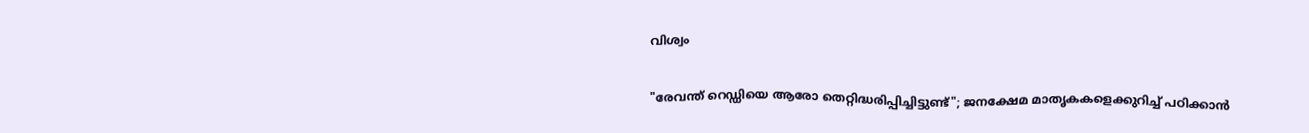വിശ്വം

"രേവന്ത് റെഡ്ഡിയെ ആരോ തെറ്റിദ്ധരിപ്പിച്ചിട്ടുണ്ട്"; ജനക്ഷേമ മാതൃകകളെക്കുറിച്ച് പഠിക്കാൻ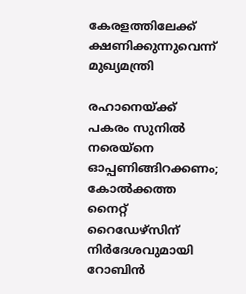കേരളത്തിലേക്ക് ക്ഷണിക്കുന്നുവെന്ന് മുഖ്യമന്ത്രി

രഹാനെയ്ക്ക് പകരം സുനിൽ നരെയ്നെ ഓപ്പണിങ്ങിറക്കണം; കോൽക്കത്ത നൈറ്റ് റൈഡേഴ്സിന് നിർദേശവുമായി റോബിൻ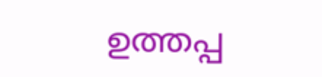ഉത്തപ്പ